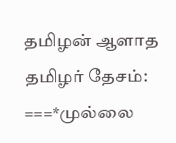தமிழன் ஆளாத தமிழர் தேசம்:
===*முல்லை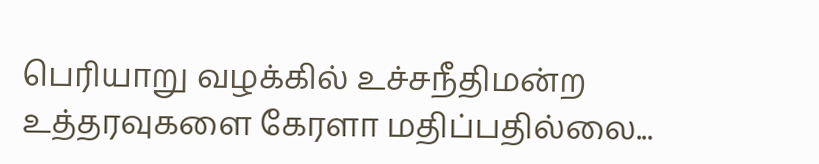பெரியாறு வழக்கில் உச்சநீதிமன்ற
உத்தரவுகளை கேரளா மதிப்பதில்லை...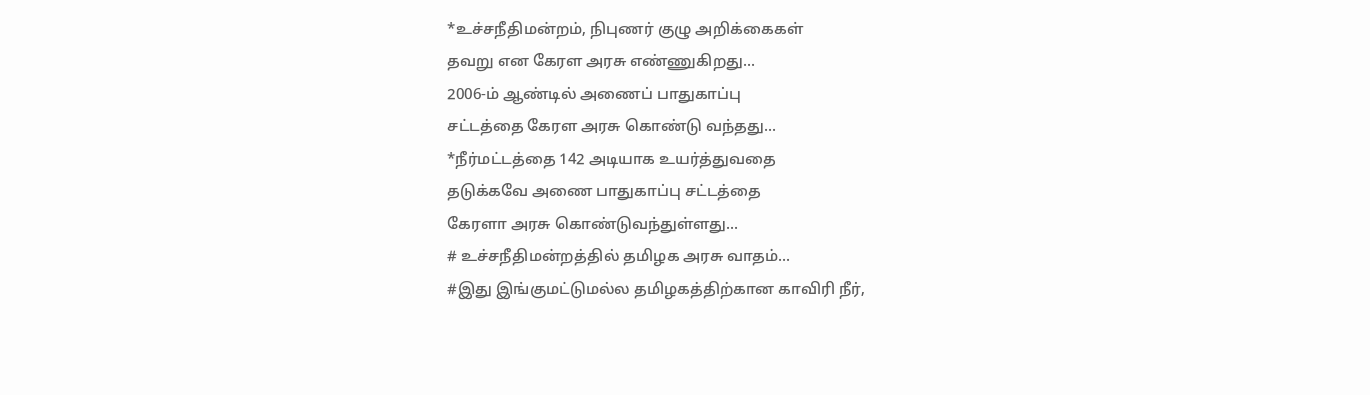*உச்சநீதிமன்றம், நிபுணர் குழு அறிக்கைகள்
தவறு என கேரள அரசு எண்ணுகிறது...
2006-ம் ஆண்டில் அணைப் பாதுகாப்பு
சட்டத்தை கேரள அரசு கொண்டு வந்தது...
*நீர்மட்டத்தை 142 அடியாக உயர்த்துவதை
தடுக்கவே அணை பாதுகாப்பு சட்டத்தை
கேரளா அரசு கொண்டுவந்துள்ளது...
# உச்சநீதிமன்றத்தில் தமிழக அரசு வாதம்...
#இது இங்குமட்டுமல்ல தமிழகத்திற்கான காவிரி நீர்,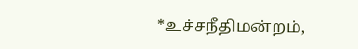*உச்சநீதிமன்றம்,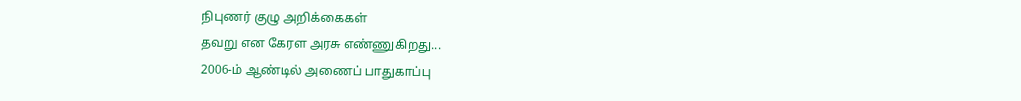நிபுணர் குழு அறிக்கைகள்
தவறு என கேரள அரசு எண்ணுகிறது...
2006-ம் ஆண்டில் அணைப் பாதுகாப்பு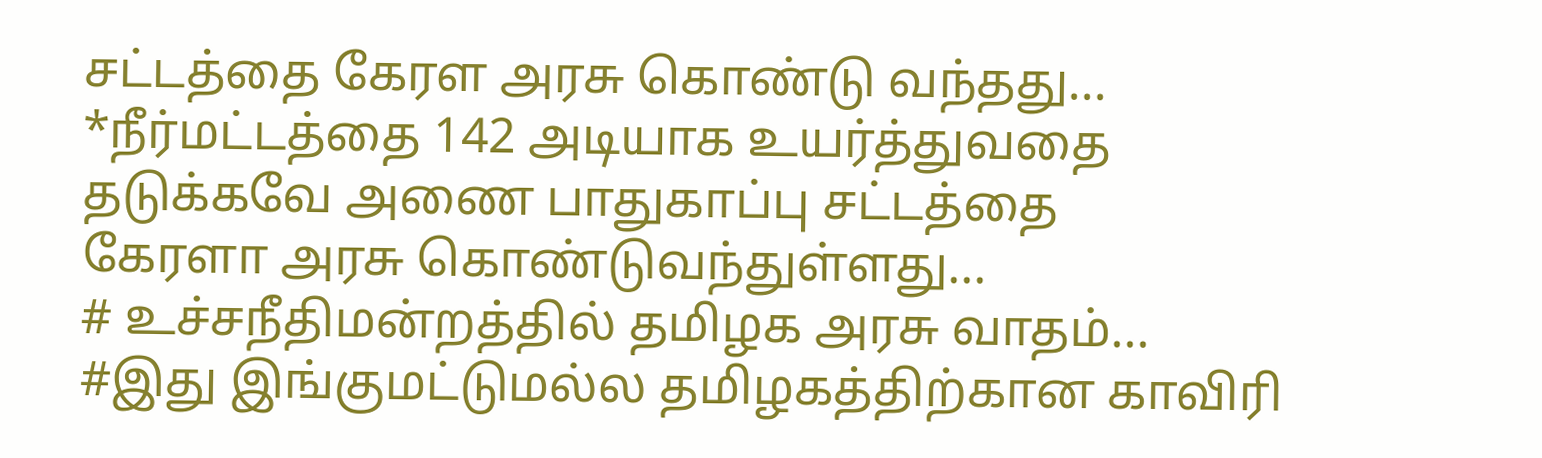சட்டத்தை கேரள அரசு கொண்டு வந்தது...
*நீர்மட்டத்தை 142 அடியாக உயர்த்துவதை
தடுக்கவே அணை பாதுகாப்பு சட்டத்தை
கேரளா அரசு கொண்டுவந்துள்ளது...
# உச்சநீதிமன்றத்தில் தமிழக அரசு வாதம்...
#இது இங்குமட்டுமல்ல தமிழகத்திற்கான காவிரி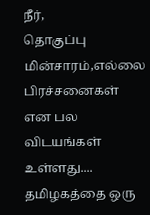நீர்,
தொகுப்பு மின்சாரம்,எல்லை பிரச்சனைகள் என பல
விடயங்கள் உள்ளது.... தமிழகத்தை ஒரு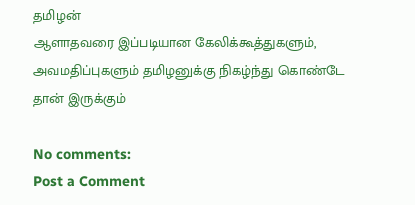தமிழன்
ஆளாதவரை இப்படியான கேலிக்கூத்துகளும்,
அவமதிப்புகளும் தமிழனுக்கு நிகழ்ந்து கொண்டே
தான் இருக்கும்

No comments:
Post a Comment